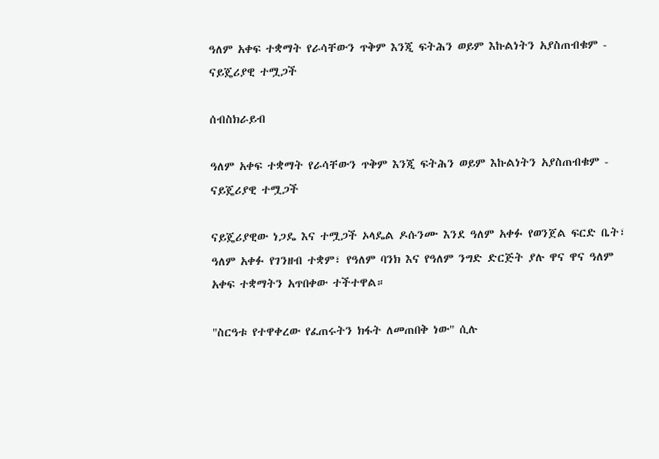ዓለም አቀፍ ተቋማት የራሳቸውን ጥቅም እንጂ ፍትሕን ወይም እኩልነትን አያስጠብቁም - ናይጄሪያዊ ተሟጋች

ሰብስክራይብ

ዓለም አቀፍ ተቋማት የራሳቸውን ጥቅም እንጂ ፍትሕን ወይም እኩልነትን አያስጠብቁም - ናይጄሪያዊ ተሟጋች

ናይጄሪያዊው ነጋዴ እና ተሟጋች ኦላዴል ዶሱንሙ እንደ ዓለም አቀፉ የወንጀል ፍርድ ቤት፣ ዓለም አቀፉ የገንዘብ ተቋም፣ የዓለም ባንክ እና የዓለም ንግድ ድርጅት ያሉ ዋና ዋና ዓለም አቀፍ ተቋማትን አጥበቀው ተችተዋል።

"ስርዓቱ የተዋቀረው የፈጠሩትን ክፋት ለመጠበቅ ነው" ሲሉ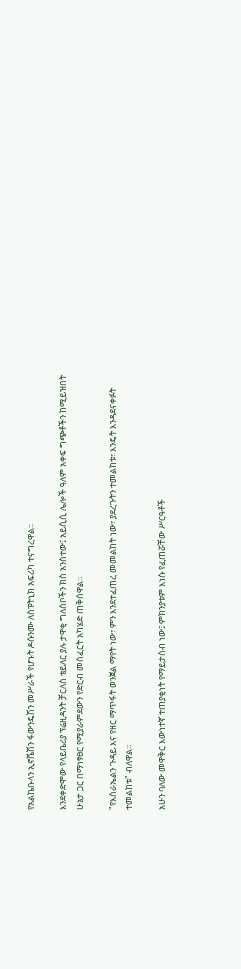የአልኬቡላን ኢኖቬሽን ፋውንዴሽን መሥራች የሆኑት ዶሱንሙ ለስፑትኒክ አፍሪካ ተናግረዋል።

እንደቀድሞው የላይቤሪያ ፕሬዚዳንት ቻርለስ ቴይለር ያሉ ታዋቂ ግለሰቦችን ክስ አንስተው፤ አይሲሲ ሌሎች ዓለም አቀፍ ግጭቶችን ከሚይዝበት ሁኔታ ጋር በማነፃፀር የሚያራምደውን የድርብ መስፈርት አካሄድ ጠቅሰዋል።

"የእስራኤልን ጉዳይ እና የዘር ማጥፋት ወንጀል ማየት ነው፣ ምን እንደተፈጠረ መመልከት ነው፣ ያደረጉትን ተመልከቱ፣ እንዴት እንዳደናቀፉት ተመልከቱ" ብለዋል።

አሁን ባለው መዋቅር እውነተኛ ተጠያቂነት የማይታሰብ ነው፤ ምክንያቱም እነሱ የፈጠሯቸው ሥርዓቶች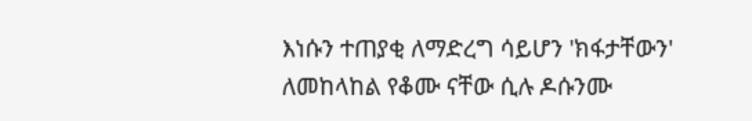እነሱን ተጠያቂ ለማድረግ ሳይሆን 'ክፋታቸውን' ለመከላከል የቆሙ ናቸው ሲሉ ዶሱንሙ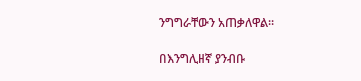ንግግራቸውን አጠቃለዋል።

በእንግሊዘኛ ያንብቡ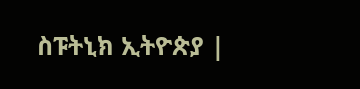ስፑትኒክ ኢትዮጵያ |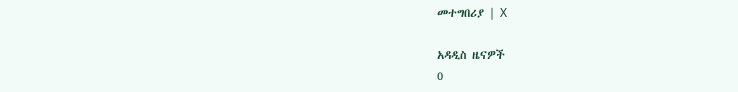መተግበሪያ | X

አዳዲስ ዜናዎች
0